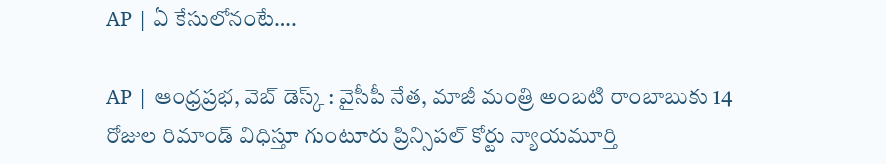AP | ఏ కేసులోనంటే….

AP | ఆంధ్రప్రభ, వెబ్ డెస్క్ : వైసీపీ నేత, మాజీ మంత్రి అంబటి రాంబాబుకు 14 రోజుల రిమాండ్ విధిస్తూ గుంటూరు ప్రిన్సిపల్ కోర్టు న్యాయమూర్తి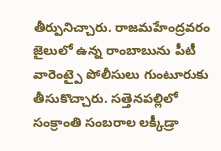తీర్పునిచ్చారు. రాజమహేంద్రవరం జైలులో ఉన్న రాంబాబును పీటీ వారెంట్పై పోలీసులు గుంటూరుకు తీసుకొచ్చారు. సత్తెనపల్లిలో సంక్రాంతి సంబరాల లక్కీడ్రా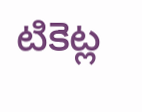టికెట్ల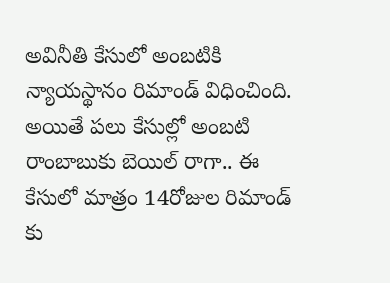అవినీతి కేసులో అంబటికి న్యాయస్థానం రిమాండ్ విధించింది. అయితే పలు కేసుల్లో అంబటి రాంబాబుకు బెయిల్ రాగా.. ఈ కేసులో మాత్రం 14రోజుల రిమాండ్ కు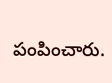పంపించారు.